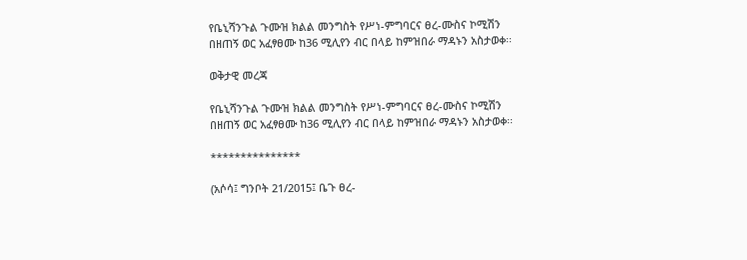የቤኒሻንጉል ጉሙዝ ክልል መንግስት የሥነ-ምግባርና ፀረ-ሙስና ኮሚሽን በዘጠኝ ወር አፈፃፀሙ ከ36 ሚሊየን ብር በላይ ከምዝበራ ማዳኑን አስታወቀ፡፡

ወቅታዊ መረጃ

የቤኒሻንጉል ጉሙዝ ክልል መንግስት የሥነ-ምግባርና ፀረ-ሙስና ኮሚሽን በዘጠኝ ወር አፈፃፀሙ ከ36 ሚሊየን ብር በላይ ከምዝበራ ማዳኑን አስታወቀ፡፡

***************

(አሶሳ፤ ግንቦት 21/2015፤ ቤጉ ፀረ-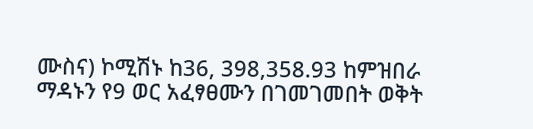ሙስና) ኮሚሽኑ ከ36, 398,358.93 ከምዝበራ ማዳኑን የ9 ወር አፈፃፀሙን በገመገመበት ወቅት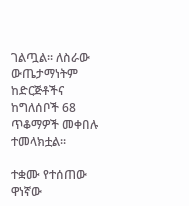ገልጧል፡፡ ለስራው ውጤታማነትም ከድርጅቶችና ከግለሰቦች 68 ጥቆማዎች መቀበሉ ተመላክቷል፡፡

ተቋሙ የተሰጠው ዋነኛው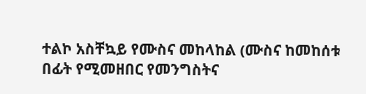ተልኮ አስቸኳይ የሙስና መከላከል (ሙስና ከመከሰቱ በፊት የሚመዘበር የመንግስትና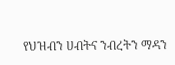የህዝብን ሀብትና ንብረትን ማዳን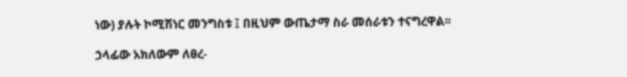ነው) ያሉት ኮሚሽነር መንግስቱ ፤ በዚህም ውጤታማ ስራ መሰራቱን ተናግረዋል፡፡

ኃላፊው አክለውም ለፀረ-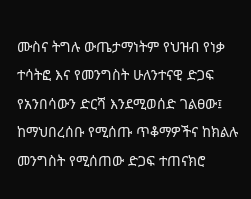ሙስና ትግሉ ውጤታማነትም የህዝብ የነቃ ተሳትፎ እና የመንግስት ሁለንተናዊ ድጋፍ የአንበሳውን ድርሻ እንደሚወሰድ ገልፀው፤ ከማህበረሰቡ የሚሰጡ ጥቆማዎችና ከክልሉ መንግስት የሚሰጠው ድጋፍ ተጠናክሮ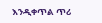እንዲቀጥል ጥሪ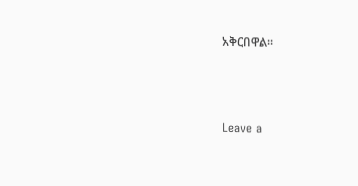አቅርበዋል፡፡



Leave a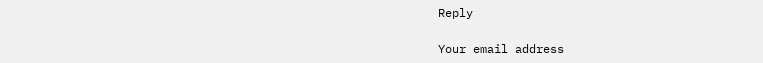Reply

Your email address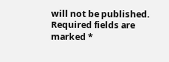will not be published. Required fields are marked *